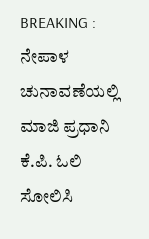BREAKING : ನೇಪಾಳ ಚುನಾವಣೆಯಲ್ಲಿ ಮಾಜಿ ಪ್ರಧಾನಿ ಕೆ.ಪಿ. ಓಲಿ ಸೋಲಿಸಿ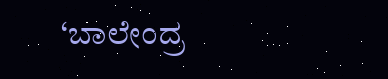‘ಬಾಲೇಂದ್ರ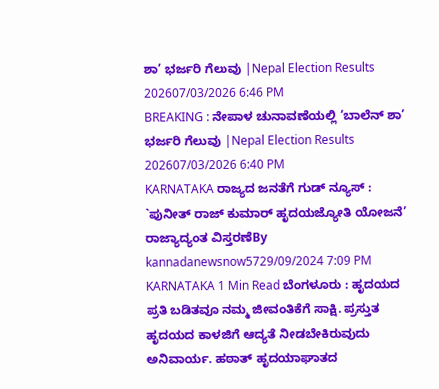ಶಾ’ ಭರ್ಜರಿ ಗೆಲುವು |Nepal Election Results 202607/03/2026 6:46 PM
BREAKING : ನೇಪಾಳ ಚುನಾವಣೆಯಲ್ಲಿ ‘ಬಾಲೆನ್ ಶಾ’ ಭರ್ಜರಿ ಗೆಲುವು |Nepal Election Results 202607/03/2026 6:40 PM
KARNATAKA ರಾಜ್ಯದ ಜನತೆಗೆ ಗುಡ್ ನ್ಯೂಸ್ : `ಪುನೀತ್ ರಾಜ್ ಕುಮಾರ್ ಹೃದಯಜ್ಯೋತಿ ಯೋಜನೆ’ ರಾಜ್ಯಾದ್ಯಂತ ವಿಸ್ತರಣೆBy kannadanewsnow5729/09/2024 7:09 PM KARNATAKA 1 Min Read ಬೆಂಗಳೂರು : ಹೃದಯದ ಪ್ರತಿ ಬಡಿತವೂ ನಮ್ಮ ಜೀವಂತಿಕೆಗೆ ಸಾಕ್ಷಿ. ಪ್ರಸ್ತುತ ಹೃದಯದ ಕಾಳಜಿಗೆ ಆದ್ಯತೆ ನೀಡಬೇಕಿರುವುದು ಅನಿವಾರ್ಯ. ಹಠಾತ್ ಹೃದಯಾಘಾತದ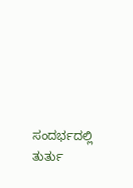ಸಂದರ್ಭದಲ್ಲಿ ತುರ್ತು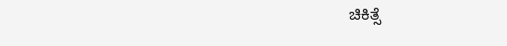ಚಿಕಿತ್ಸೆ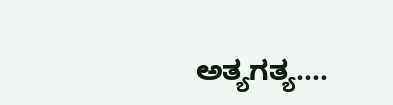ಅತ್ಯಗತ್ಯ.…